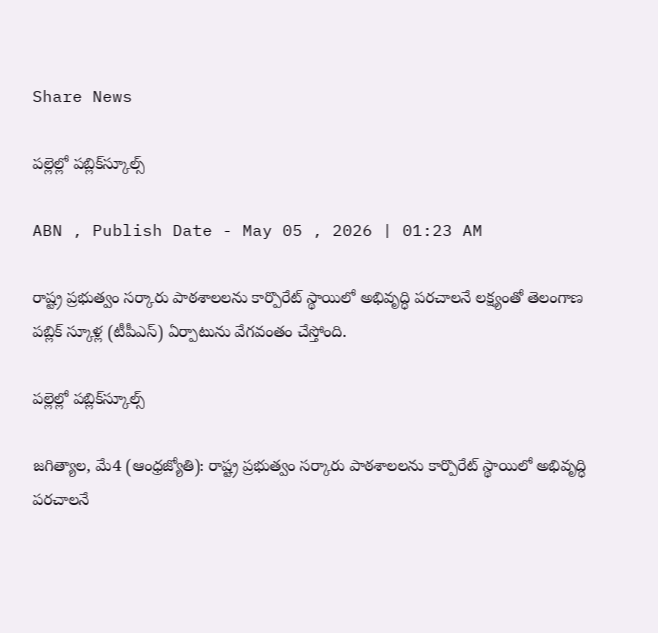Share News

పల్లెల్లో పబ్లిక్‌స్కూల్స్‌

ABN , Publish Date - May 05 , 2026 | 01:23 AM

రాష్ట్ర ప్రభుత్వం సర్కారు పాఠశాలలను కార్పొరేట్‌ స్థాయిలో అభివృద్ధి పరచాలనే లక్ష్యంతో తెలంగాణ పబ్లిక్‌ స్కూళ్ల (టీపీఎస్‌) ఏర్పాటును వేగవంతం చేస్తోంది.

పల్లెల్లో పబ్లిక్‌స్కూల్స్‌

జగిత్యాల, మే4 (ఆంధ్రజ్యోతి): రాష్ట్ర ప్రభుత్వం సర్కారు పాఠశాలలను కార్పొరేట్‌ స్థాయిలో అభివృద్ధి పరచాలనే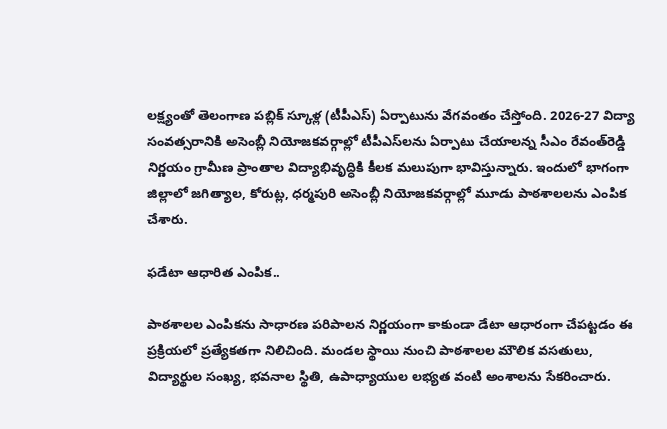లక్ష్యంతో తెలంగాణ పబ్లిక్‌ స్కూళ్ల (టీపీఎస్‌) ఏర్పాటును వేగవంతం చేస్తోంది. 2026-27 విద్యా సంవత్సరానికి అసెంబ్లీ నియోజకవర్గాల్లో టీపీఎస్‌లను ఏర్పాటు చేయాలన్న సీఎం రేవంత్‌రెడ్డి నిర్ణయం గ్రామీణ ప్రాంతాల విద్యాభివృద్ధికి కీలక మలుపుగా భావిస్తున్నారు. ఇందులో భాగంగా జిల్లాలో జగిత్యాల, కోరుట్ల, ధర్మపురి అసెంబ్లీ నియోజకవర్గాల్లో మూడు పాఠశాలలను ఎంపిక చేశారు.

ఫడేటా ఆధారిత ఎంపిక..

పాఠశాలల ఎంపికను సాధారణ పరిపాలన నిర్ణయంగా కాకుండా డేటా ఆధారంగా చేపట్టడం ఈ ప్రక్రియలో ప్రత్యేకతగా నిలిచింది. మండల స్థాయి నుంచి పాఠశాలల మౌలిక వసతులు, విద్యార్థుల సంఖ్య, భవనాల స్థితి, ఉపాధ్యాయుల లభ్యత వంటి అంశాలను సేకరించారు.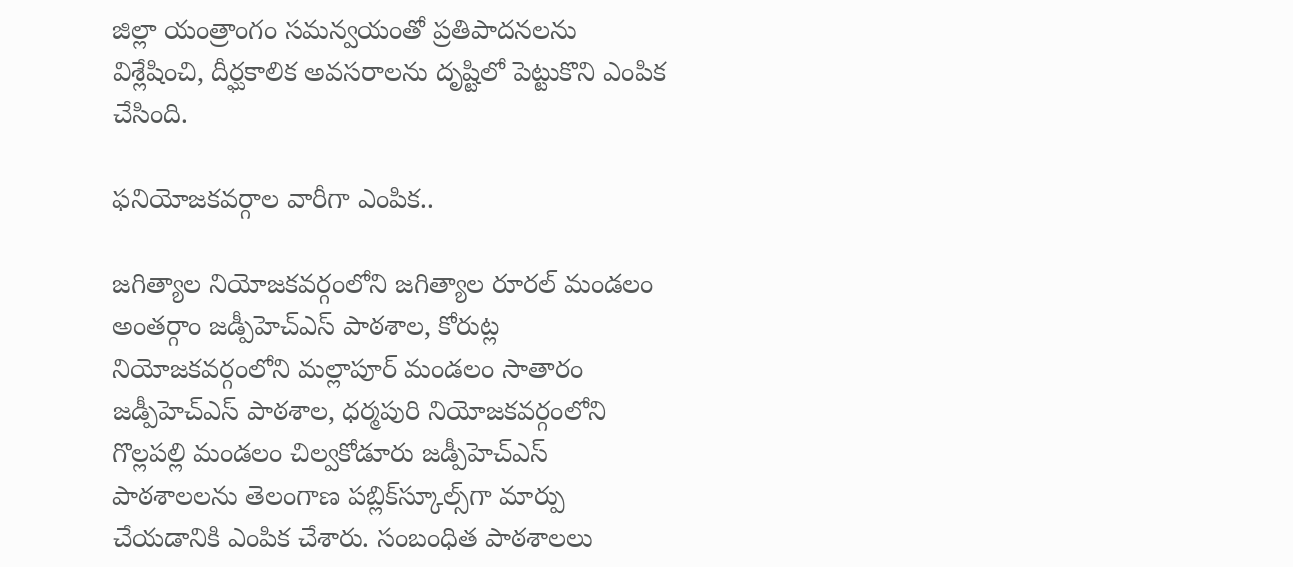జిల్లా యంత్రాంగం సమన్వయంతో ప్రతిపాదనలను విశ్లేషించి, దీర్ఘకాలిక అవసరాలను దృష్టిలో పెట్టుకొని ఎంపిక చేసింది.

ఫనియోజకవర్గాల వారీగా ఎంపిక..

జగిత్యాల నియోజకవర్గంలోని జగిత్యాల రూరల్‌ మండలం అంతర్గాం జడ్పీహెచ్‌ఎస్‌ పాఠశాల, కోరుట్ల నియోజకవర్గంలోని మల్లాపూర్‌ మండలం సాతారం జడ్పీహెచ్‌ఎస్‌ పాఠశాల, ధర్మపురి నియోజకవర్గంలోని గొల్లపల్లి మండలం చిల్వకోడూరు జడ్పీహెచ్‌ఎస్‌ పాఠశాలలను తెలంగాణ పబ్లిక్‌స్కూల్స్‌గా మార్పు చేయడానికి ఎంపిక చేశారు. సంబంధిత పాఠశాలలు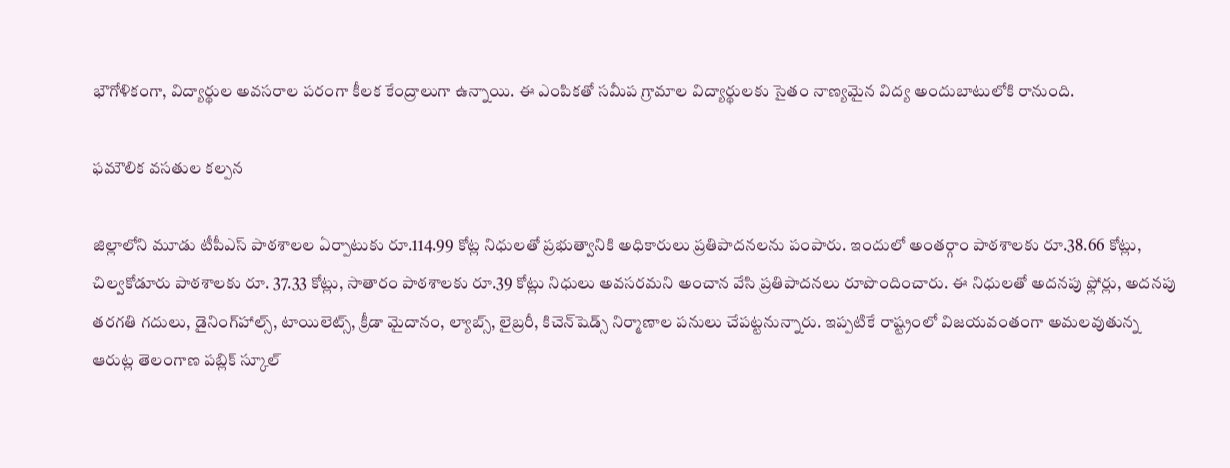భౌగోళికంగా, విద్యార్థుల అవసరాల పరంగా కీలక కేంద్రాలుగా ఉన్నాయి. ఈ ఎంపికతో సమీప గ్రామాల విద్యార్థులకు సైతం నాణ్యమైన విద్య అందుబాటులోకి రానుంది.

ఫమౌలిక వసతుల కల్పన

జిల్లాలోని మూడు టీపీఎస్‌ పాఠశాలల ఏర్పాటుకు రూ.114.99 కోట్ల నిధులతో ప్రభుత్వానికి అధికారులు ప్రతిపాదనలను పంపారు. ఇందులో అంతర్గాం పాఠశాలకు రూ.38.66 కోట్లు, చిల్వకోడూరు పాఠశాలకు రూ. 37.33 కోట్లు, సాతారం పాఠశాలకు రూ.39 కోట్లు నిధులు అవసరమని అంచాన వేసి ప్రతిపాదనలు రూపొందించారు. ఈ నిధులతో అదనపు ఫ్లోర్లు, అదనపు తరగతి గదులు, డైనింగ్‌హాల్స్‌, టాయిలెట్స్‌, క్రీడా మైదానం, ల్యాబ్స్‌, లైబ్రరీ, కిచెన్‌షెడ్స్‌ నిర్మాణాల పనులు చేపట్టనున్నారు. ఇప్పటికే రాష్ట్రంలో విజయవంతంగా అమలవుతున్న ఆరుట్ల తెలంగాణ పబ్లిక్‌ స్కూల్‌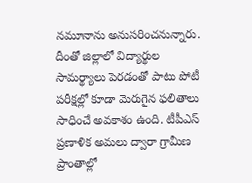నమూనాను అనుసరించనున్నారు. దీంతో జిల్లాలో విద్యార్థుల సామర్థ్యాలు పెరడంతో పాటు పోటీ పరీక్షల్లో కూడా మెరుగైన ఫలితాలు సాధించే అవకాశం ఉంది. టీపీఎస్‌ ప్రణాళిక అమలు ద్వారా గ్రామీణ ప్రాంతాల్లో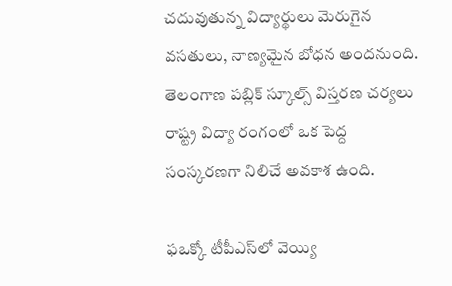చదువుతున్న విద్యార్థులు మెరుగైన వసతులు, నాణ్యమైన బోధన అందనుంది. తెలంగాణ పబ్లిక్‌ స్కూల్స్‌ విస్తరణ చర్యలు రాష్ట్ర విద్యా రంగంలో ఒక పెద్ద సంస్కరణగా నిలిచే అవకాశ ఉంది.

ఫఒక్కో టీపీఎస్‌లో వెయ్యి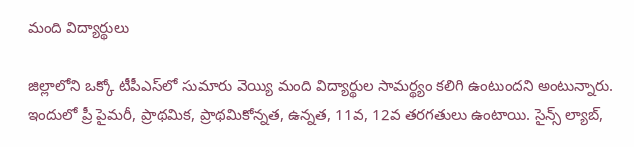మంది విద్యార్థులు

జిల్లాలోని ఒక్కో టీపీఎస్‌లో సుమారు వెయ్యి మంది విద్యార్థుల సామర్థ్యం కలిగి ఉంటుందని అంటున్నారు. ఇందులో ప్రీ పైమరీ, ప్రాథమిక, ప్రాథమికోన్నత, ఉన్నత, 11వ, 12వ తరగతులు ఉంటాయి. సైన్స్‌ ల్యాబ్‌,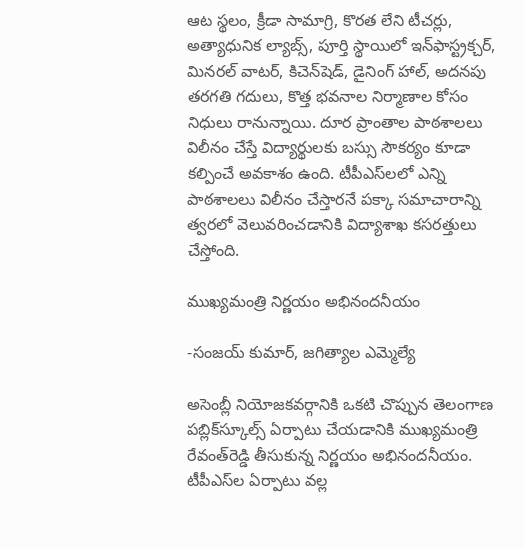ఆట స్థలం, క్రీడా సామాగ్రి, కొరత లేని టీచర్లు, అత్యాధునిక ల్యాబ్స్‌, పూర్తి స్థాయిలో ఇన్‌ఫాస్ట్రక్చర్‌, మినరల్‌ వాటర్‌, కిచెన్‌షెడ్‌, డైనింగ్‌ హాల్‌, అదనపు తరగతి గదులు, కొత్త భవనాల నిర్మాణాల కోసం నిధులు రానున్నాయి. దూర ప్రాంతాల పాఠశాలలు విలీనం చేస్తే విద్యార్థులకు బస్సు సౌకర్యం కూడా కల్పించే అవకాశం ఉంది. టీపీఎస్‌లలో ఎన్ని పాఠశాలలు విలీనం చేస్తారనే పక్కా సమాచారాన్ని త్వరలో వెలువరించడానికి విద్యాశాఖ కసరత్తులు చేస్తోంది.

ముఖ్యమంత్రి నిర్ణయం అభినందనీయం

-సంజయ్‌ కుమార్‌, జగిత్యాల ఎమ్మెల్యే

అసెంబ్లీ నియోజకవర్గానికి ఒకటి చొప్పున తెలంగాణ పబ్లిక్‌స్కూల్స్‌ ఏర్పాటు చేయడానికి ముఖ్యమంత్రి రేవంత్‌రెడ్డి తీసుకున్న నిర్ణయం అభినందనీయం. టీపీఎస్‌ల ఏర్పాటు వల్ల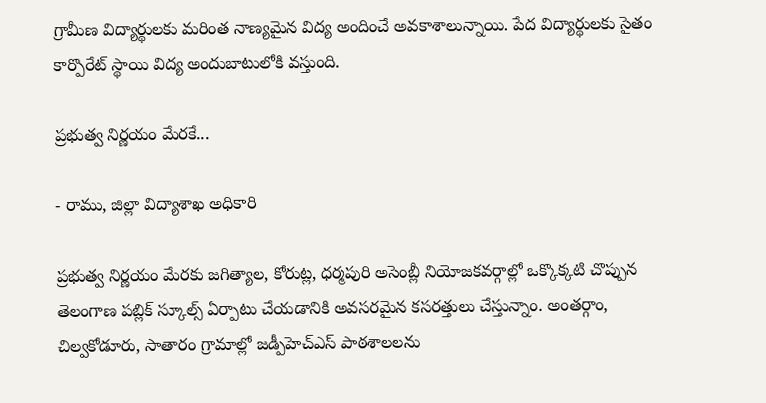గ్రామీణ విద్యార్థులకు మరింత నాణ్యమైన విద్య అందించే అవకాశాలున్నాయి. పేద విద్యార్థులకు సైతం కార్పొరేట్‌ స్థాయి విద్య అందుబాటులోకి వస్తుంది.

ప్రభుత్వ నిర్ణయం మేరకే...

- రాము, జిల్లా విద్యాశాఖ అధికారి

ప్రభుత్వ నిర్ణయం మేరకు జగిత్యాల, కోరుట్ల, ధర్మపురి అసెంబ్లీ నియోజకవర్గాల్లో ఒక్కొక్కటి చొప్పున తెలంగాణ పబ్లిక్‌ స్కూల్స్‌ ఏర్పాటు చేయడానికి అవసరమైన కసరత్తులు చేస్తున్నాం. అంతర్గాం, చిల్వకోడూరు, సాతారం గ్రామాల్లో జడ్పీహెచ్‌ఎస్‌ పాఠశాలలను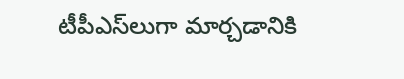టీపీఎస్‌లుగా మార్చడానికి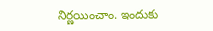నిర్ణయించాం. ఇందుకు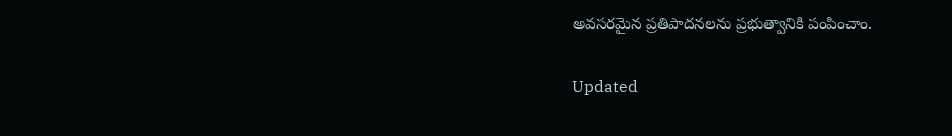అవసరమైన ప్రతిపాదనలను ప్రభుత్వానికి పంపించాం.

Updated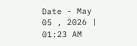Date - May 05 , 2026 | 01:23 AM